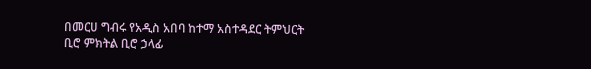በመርሀ ግብሩ የአዲስ አበባ ከተማ አስተዳደር ትምህርት ቢሮ ምክትል ቢሮ ኃላፊ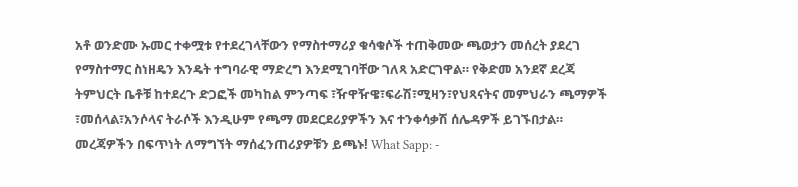አቶ ወንድሙ ኡመር ተቀሟቱ የተደረገላቸውን የማስተማሪያ ቁሳቁሶች ተጠቅመው ጫወታን መሰረት ያደረገ የማስተማር ስነዘዴን እንዴት ተግባራዊ ማድረግ እንደሚገባቸው ገለጻ አድርገዋል። የቅድመ አንደኛ ደረጃ ትምህርት ቤቶቹ ከተደረጉ ድጋፎች መካከል ምንጣፍ ፣ዥዋዥዌ፣ፍራሽ፣ሚዛን፣የህጻናትና መምህራን ጫማዎች ፣መሰላል፣አንሶላና ትራሶች እንዲሁም የጫማ መደርደሪያዎችን እና ተንቀሳቃሽ ሰሌዳዎች ይገኙበታል። መረጃዎችን በፍጥነት ለማግኘት ማሰፈንጠሪያዎቹን ይጫኑ! What Sapp: -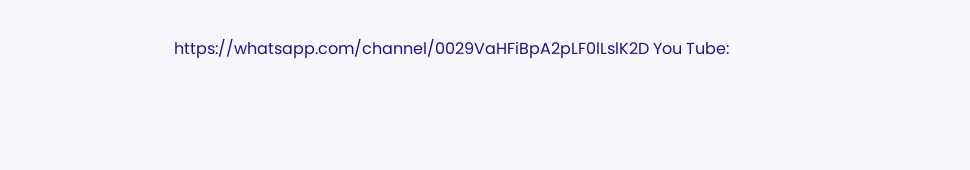https://whatsapp.com/channel/0029VaHFiBpA2pLF0lLslK2D You Tube: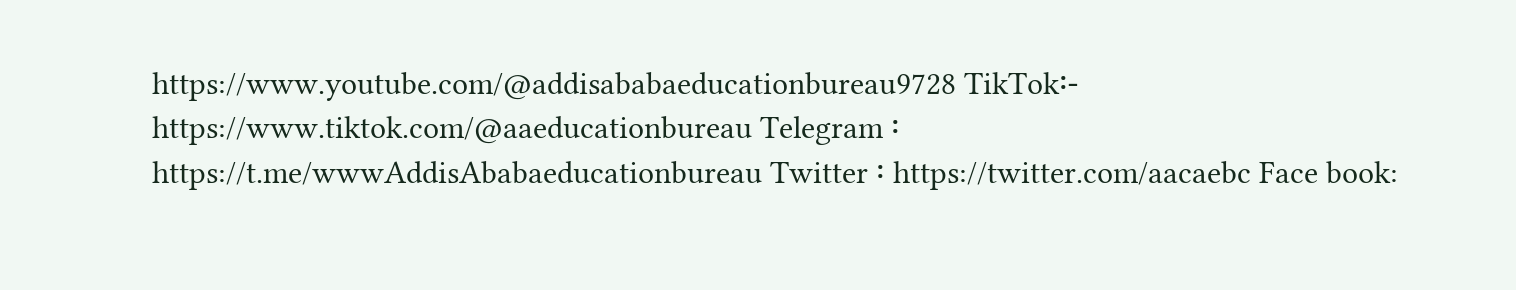https://www.youtube.com/@addisababaeducationbureau9728 TikTok፡- https://www.tiktok.com/@aaeducationbureau Telegram ፡ https://t.me/wwwAddisAbabaeducationbureau Twitter ፡ https://twitter.com/aacaebc Face book: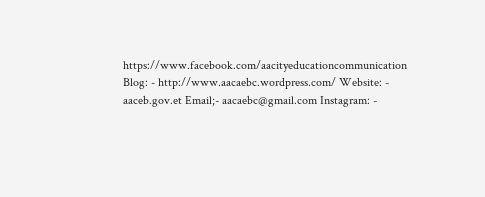https://www.facebook.com/aacityeducationcommunication Blog: - http://www.aacaebc.wordpress.com/ Website: - aaceb.gov.et Email;- aacaebc@gmail.com Instagram: -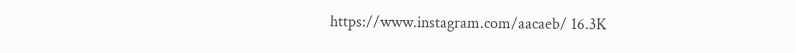https://www.instagram.com/aacaeb/ 16.3K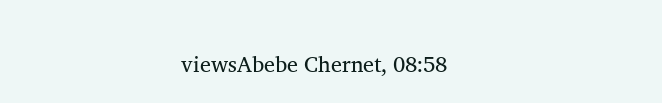viewsAbebe Chernet, 08:58